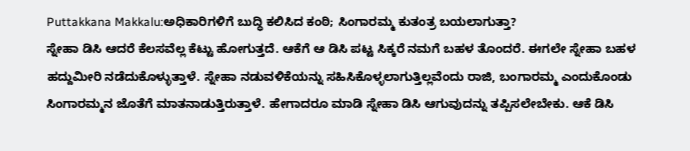Puttakkana Makkalu:ಅಧಿಕಾರಿಗಳಿಗೆ ಬುದ್ಧಿ ಕಲಿಸಿದ ಕಂಠಿ; ಸಿಂಗಾರಮ್ಮ ಕುತಂತ್ರ ಬಯಲಾಗುತ್ತಾ?
ಸ್ನೇಹಾ ಡಿಸಿ ಆದರೆ ಕೆಲಸವೆಲ್ಲ ಕೆಟ್ಟು ಹೋಗುತ್ತದೆ. ಆಕೆಗೆ ಆ ಡಿಸಿ ಪಟ್ಟ ಸಿಕ್ಕರೆ ನಮಗೆ ಬಹಳ ತೊಂದರೆ. ಈಗಲೇ ಸ್ನೇಹಾ ಬಹಳ ಹದ್ದುಮೀರಿ ನಡೆದುಕೊಳ್ಳುತ್ತಾಳೆ. ಸ್ನೇಹಾ ನಡುವಳಿಕೆಯನ್ನು ಸಹಿಸಿಕೊಳ್ಳಲಾಗುತ್ತಿಲ್ಲವೆಂದು ರಾಜಿ, ಬಂಗಾರಮ್ಮ ಎಂದುಕೊಂಡು ಸಿಂಗಾರಮ್ಮನ ಜೊತೆಗೆ ಮಾತನಾಡುತ್ತಿರುತ್ತಾಳೆ. ಹೇಗಾದರೂ ಮಾಡಿ ಸ್ನೇಹಾ ಡಿಸಿ ಆಗುವುದನ್ನು ತಪ್ಪಿಸಲೇಬೇಕು. ಆಕೆ ಡಿಸಿ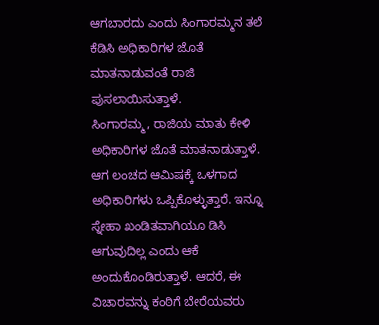ಆಗಬಾರದು ಎಂದು ಸಿಂಗಾರಮ್ಮನ ತಲೆ ಕೆಡಿಸಿ ಅಧಿಕಾರಿಗಳ ಜೊತೆ ಮಾತನಾಡುವಂತೆ ರಾಜಿ ಪುಸಲಾಯಿಸುತ್ತಾಳೆ.
ಸಿಂಗಾರಮ್ಮ, ರಾಜಿಯ ಮಾತು ಕೇಳಿ ಅಧಿಕಾರಿಗಳ ಜೊತೆ ಮಾತನಾಡುತ್ತಾಳೆ. ಆಗ ಲಂಚದ ಆಮಿಷಕ್ಕೆ ಒಳಗಾದ ಅಧಿಕಾರಿಗಳು ಒಪ್ಪಿಕೊಳ್ಳುತ್ತಾರೆ. ಇನ್ನೂ ಸ್ನೇಹಾ ಖಂಡಿತವಾಗಿಯೂ ಡಿಸಿ ಆಗುವುದಿಲ್ಲ ಎಂದು ಆಕೆ ಅಂದುಕೊಂಡಿರುತ್ತಾಳೆ. ಆದರೆ, ಈ ವಿಚಾರವನ್ನು ಕಂಠಿಗೆ ಬೇರೆಯವರು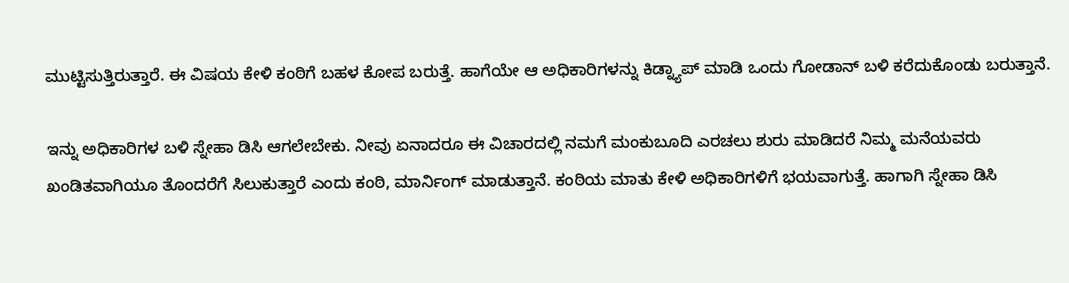ಮುಟ್ಟಿಸುತ್ತಿರುತ್ತಾರೆ. ಈ ವಿಷಯ ಕೇಳಿ ಕಂಠಿಗೆ ಬಹಳ ಕೋಪ ಬರುತ್ತೆ. ಹಾಗೆಯೇ ಆ ಅಧಿಕಾರಿಗಳನ್ನು ಕಿಡ್ನ್ಯಾಪ್ ಮಾಡಿ ಒಂದು ಗೋಡಾನ್ ಬಳಿ ಕರೆದುಕೊಂಡು ಬರುತ್ತಾನೆ.

ಇನ್ನು ಅಧಿಕಾರಿಗಳ ಬಳಿ ಸ್ನೇಹಾ ಡಿಸಿ ಆಗಲೇಬೇಕು. ನೀವು ಏನಾದರೂ ಈ ವಿಚಾರದಲ್ಲಿ ನಮಗೆ ಮಂಕುಬೂದಿ ಎರಚಲು ಶುರು ಮಾಡಿದರೆ ನಿಮ್ಮ ಮನೆಯವರು ಖಂಡಿತವಾಗಿಯೂ ತೊಂದರೆಗೆ ಸಿಲುಕುತ್ತಾರೆ ಎಂದು ಕಂಠಿ, ಮಾರ್ನಿಂಗ್ ಮಾಡುತ್ತಾನೆ. ಕಂಠಿಯ ಮಾತು ಕೇಳಿ ಅಧಿಕಾರಿಗಳಿಗೆ ಭಯವಾಗುತ್ತೆ. ಹಾಗಾಗಿ ಸ್ನೇಹಾ ಡಿಸಿ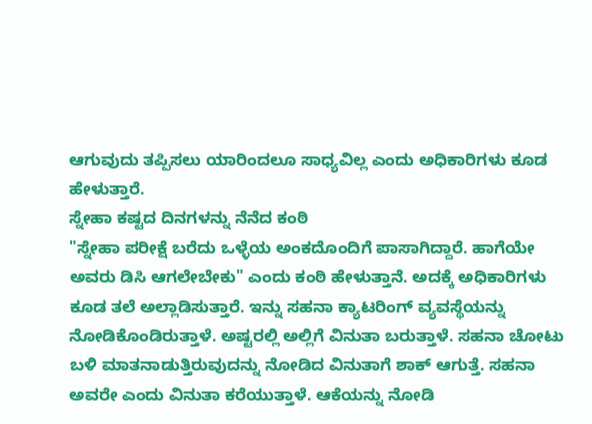ಆಗುವುದು ತಪ್ಪಿಸಲು ಯಾರಿಂದಲೂ ಸಾಧ್ಯವಿಲ್ಲ ಎಂದು ಅಧಿಕಾರಿಗಳು ಕೂಡ ಹೇಳುತ್ತಾರೆ.
ಸ್ನೇಹಾ ಕಷ್ಟದ ದಿನಗಳನ್ನು ನೆನೆದ ಕಂಠಿ
"ಸ್ನೇಹಾ ಪರೀಕ್ಷೆ ಬರೆದು ಒಳ್ಳೆಯ ಅಂಕದೊಂದಿಗೆ ಪಾಸಾಗಿದ್ದಾರೆ. ಹಾಗೆಯೇ ಅವರು ಡಿಸಿ ಆಗಲೇಬೇಕು" ಎಂದು ಕಂಠಿ ಹೇಳುತ್ತಾನೆ. ಅದಕ್ಕೆ ಅಧಿಕಾರಿಗಳು ಕೂಡ ತಲೆ ಅಲ್ಲಾಡಿಸುತ್ತಾರೆ. ಇನ್ನು ಸಹನಾ ಕ್ಯಾಟರಿಂಗ್ ವ್ಯವಸ್ಥೆಯನ್ನು ನೋಡಿಕೊಂಡಿರುತ್ತಾಳೆ. ಅಷ್ಟರಲ್ಲಿ ಅಲ್ಲಿಗೆ ವಿನುತಾ ಬರುತ್ತಾಳೆ. ಸಹನಾ ಚೋಟು ಬಳಿ ಮಾತನಾಡುತ್ತಿರುವುದನ್ನು ನೋಡಿದ ವಿನುತಾಗೆ ಶಾಕ್ ಆಗುತ್ತೆ. ಸಹನಾ ಅವರೇ ಎಂದು ವಿನುತಾ ಕರೆಯುತ್ತಾಳೆ. ಆಕೆಯನ್ನು ನೋಡಿ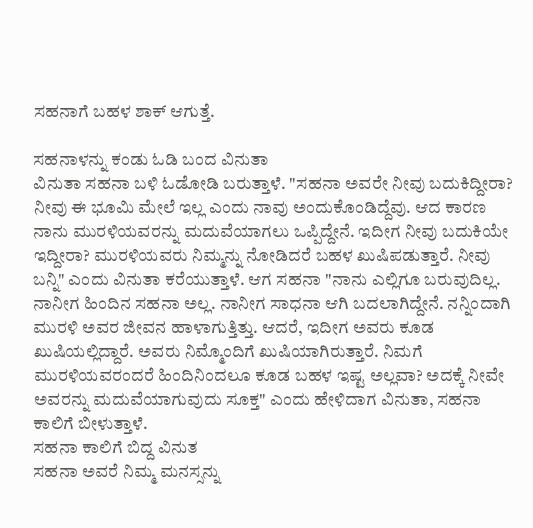ಸಹನಾಗೆ ಬಹಳ ಶಾಕ್ ಆಗುತ್ತೆ.

ಸಹನಾಳನ್ನು ಕಂಡು ಓಡಿ ಬಂದ ವಿನುತಾ
ವಿನುತಾ ಸಹನಾ ಬಳಿ ಓಡೋಡಿ ಬರುತ್ತಾಳೆ. "ಸಹನಾ ಅವರೇ ನೀವು ಬದುಕಿದ್ದೀರಾ? ನೀವು ಈ ಭೂಮಿ ಮೇಲೆ ಇಲ್ಲ ಎಂದು ನಾವು ಅಂದುಕೊಂಡಿದ್ದೆವು. ಆದ ಕಾರಣ ನಾನು ಮುರಳಿಯವರನ್ನು ಮದುವೆಯಾಗಲು ಒಪ್ಪಿದ್ದೇನೆ. ಇದೀಗ ನೀವು ಬದುಕಿಯೇ ಇದ್ದೀರಾ? ಮುರಳಿಯವರು ನಿಮ್ಮನ್ನು ನೋಡಿದರೆ ಬಹಳ ಖುಷಿಪಡುತ್ತಾರೆ. ನೀವು ಬನ್ನಿ" ಎಂದು ವಿನುತಾ ಕರೆಯುತ್ತಾಳೆ. ಆಗ ಸಹನಾ "ನಾನು ಎಲ್ಲಿಗೂ ಬರುವುದಿಲ್ಲ. ನಾನೀಗ ಹಿಂದಿನ ಸಹನಾ ಅಲ್ಲ. ನಾನೀಗ ಸಾಧನಾ ಆಗಿ ಬದಲಾಗಿದ್ದೇನೆ. ನನ್ನಿಂದಾಗಿ ಮುರಳಿ ಅವರ ಜೀವನ ಹಾಳಾಗುತ್ತಿತ್ತು. ಆದರೆ, ಇದೀಗ ಅವರು ಕೂಡ ಖುಷಿಯಲ್ಲಿದ್ದಾರೆ. ಅವರು ನಿಮ್ಮೊಂದಿಗೆ ಖುಷಿಯಾಗಿರುತ್ತಾರೆ. ನಿಮಗೆ ಮುರಳಿಯವರಂದರೆ ಹಿಂದಿನಿಂದಲೂ ಕೂಡ ಬಹಳ ಇಷ್ಟ ಅಲ್ಲವಾ? ಅದಕ್ಕೆ ನೀವೇ ಅವರನ್ನು ಮದುವೆಯಾಗುವುದು ಸೂಕ್ತ" ಎಂದು ಹೇಳಿದಾಗ ವಿನುತಾ, ಸಹನಾ ಕಾಲಿಗೆ ಬೀಳುತ್ತಾಳೆ.
ಸಹನಾ ಕಾಲಿಗೆ ಬಿದ್ದ ವಿನುತ
ಸಹನಾ ಅವರೆ ನಿಮ್ಮ ಮನಸ್ಸನ್ನು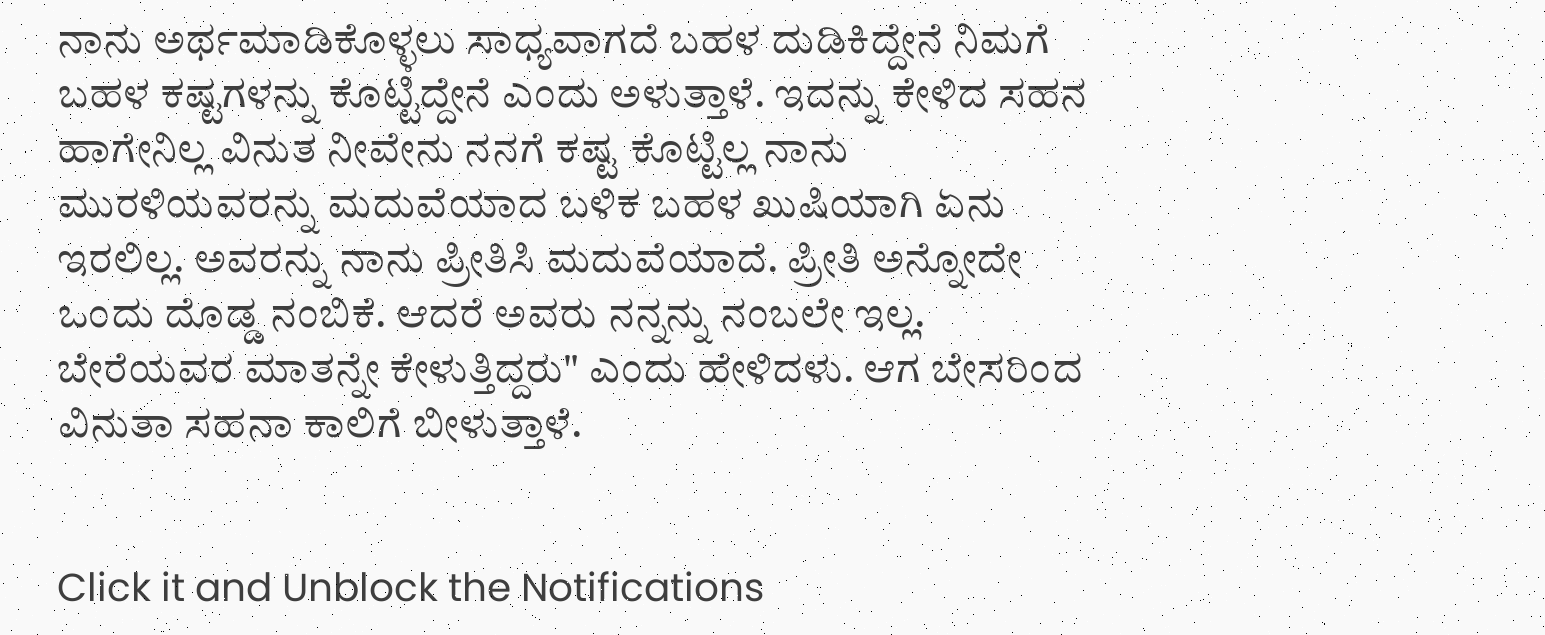ನಾನು ಅರ್ಥಮಾಡಿಕೊಳ್ಳಲು ಸಾಧ್ಯವಾಗದೆ ಬಹಳ ದುಡಿಕಿದ್ದೇನೆ ನಿಮಗೆ ಬಹಳ ಕಷ್ಟಗಳನ್ನು ಕೊಟ್ಟಿದ್ದೇನೆ ಎಂದು ಅಳುತ್ತಾಳೆ. ಇದನ್ನು ಕೇಳಿದ ಸಹನ ಹಾಗೇನಿಲ್ಲ ವಿನುತ ನೀವೇನು ನನಗೆ ಕಷ್ಟ ಕೊಟ್ಟಿಲ್ಲ ನಾನು ಮುರಳಿಯವರನ್ನು ಮದುವೆಯಾದ ಬಳಿಕ ಬಹಳ ಖುಷಿಯಾಗಿ ಏನು ಇರಲಿಲ್ಲ. ಅವರನ್ನು ನಾನು ಪ್ರೀತಿಸಿ ಮದುವೆಯಾದೆ. ಪ್ರೀತಿ ಅನ್ನೋದೇ ಒಂದು ದೊಡ್ಡ ನಂಬಿಕೆ. ಆದರೆ ಅವರು ನನ್ನನ್ನು ನಂಬಲೇ ಇಲ್ಲ. ಬೇರೆಯವರ ಮಾತನ್ನೇ ಕೇಳುತ್ತಿದ್ದರು" ಎಂದು ಹೇಳಿದಳು. ಆಗ ಬೇಸರಿಂದ ವಿನುತಾ ಸಹನಾ ಕಾಲಿಗೆ ಬೀಳುತ್ತಾಳೆ.


Click it and Unblock the Notifications